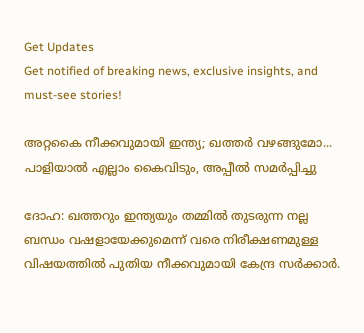Get Updates
Get notified of breaking news, exclusive insights, and must-see stories!

അറ്റകൈ നീക്കവുമായി ഇന്ത്യ; ഖത്തര്‍ വഴങ്ങുമോ... പാളിയാല്‍ എല്ലാം കൈവിടും, അപ്പീല്‍ സമര്‍പ്പിച്ചു

ദോഹ: ഖത്തറും ഇന്ത്യയും തമ്മില്‍ തുടരുന്ന നല്ല ബന്ധം വഷളായേക്കുമെന്ന് വരെ നിരീക്ഷണമുള്ള വിഷയത്തില്‍ പുതിയ നീക്കവുമായി കേന്ദ്ര സര്‍ക്കാര്‍.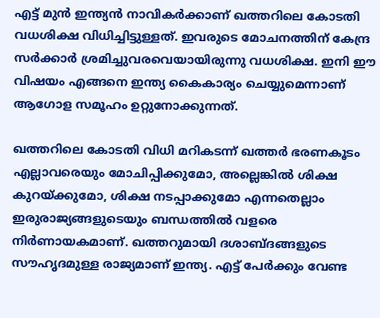എട്ട് മുന്‍ ഇന്ത്യന്‍ നാവികര്‍ക്കാണ് ഖത്തറിലെ കോടതി വധശിക്ഷ വിധിച്ചിട്ടുള്ളത്. ഇവരുടെ മോചനത്തിന് കേന്ദ്ര സര്‍ക്കാര്‍ ശ്രമിച്ചുവരവെയായിരുന്നു വധശിക്ഷ. ഇനി ഈ വിഷയം എങ്ങനെ ഇന്ത്യ കൈകാര്യം ചെയ്യുമെന്നാണ് ആഗോള സമൂഹം ഉറ്റുനോക്കുന്നത്.

ഖത്തറിലെ കോടതി വിധി മറികടന്ന് ഖത്തര്‍ ഭരണകൂടം എല്ലാവരെയും മോചിപ്പിക്കുമോ, അല്ലെങ്കില്‍ ശിക്ഷ കുറയ്ക്കുമോ, ശിക്ഷ നടപ്പാക്കുമോ എന്നതെല്ലാം ഇരുരാജ്യങ്ങളുടെയും ബന്ധത്തില്‍ വളരെ നിര്‍ണായകമാണ്. ഖത്തറുമായി ദശാബ്ദങ്ങളുടെ സൗഹൃദമുള്ള രാജ്യമാണ് ഇന്ത്യ. എട്ട് പേര്‍ക്കും വേണ്ട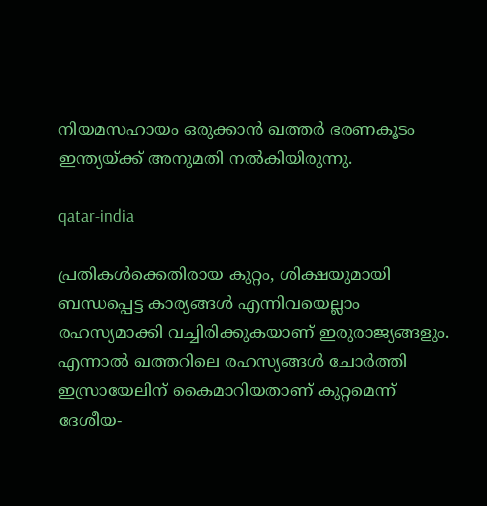നിയമസഹായം ഒരുക്കാന്‍ ഖത്തര്‍ ഭരണകൂടം ഇന്ത്യയ്ക്ക് അനുമതി നല്‍കിയിരുന്നു.

qatar-india

പ്രതികള്‍ക്കെതിരായ കുറ്റം, ശിക്ഷയുമായി ബന്ധപ്പെട്ട കാര്യങ്ങള്‍ എന്നിവയെല്ലാം രഹസ്യമാക്കി വച്ചിരിക്കുകയാണ് ഇരുരാജ്യങ്ങളും. എന്നാല്‍ ഖത്തറിലെ രഹസ്യങ്ങള്‍ ചോര്‍ത്തി ഇസ്രായേലിന് കൈമാറിയതാണ് കുറ്റമെന്ന് ദേശീയ-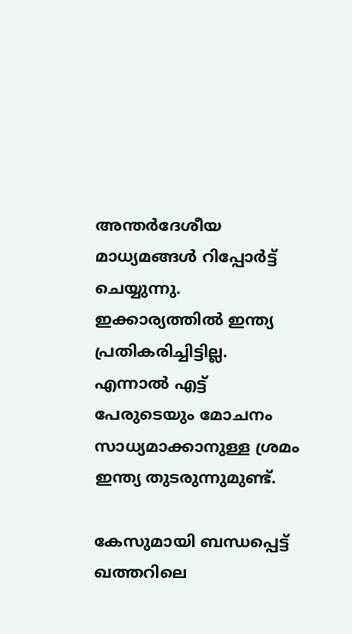അന്തര്‍ദേശീയ മാധ്യമങ്ങള്‍ റിപ്പോര്‍ട്ട് ചെയ്യുന്നു. ഇക്കാര്യത്തില്‍ ഇന്ത്യ പ്രതികരിച്ചിട്ടില്ല. എന്നാല്‍ എട്ട് പേരുടെയും മോചനം സാധ്യമാക്കാനുള്ള ശ്രമം ഇന്ത്യ തുടരുന്നുമുണ്ട്.

കേസുമായി ബന്ധപ്പെട്ട് ഖത്തറിലെ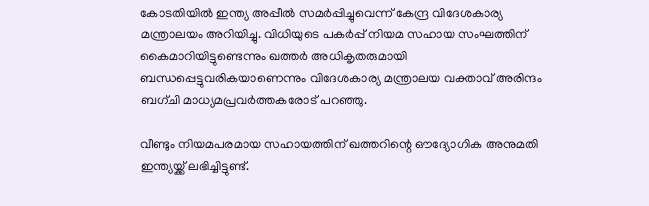കോടതിയില്‍ ഇന്ത്യ അപ്പീല്‍ സമര്‍പ്പിച്ചുവെന്ന് കേന്ദ്ര വിദേശകാര്യ മന്ത്രാലയം അറിയിച്ചു. വിധിയുടെ പകര്‍പ്പ് നിയമ സഹായ സംഘത്തിന് കൈമാറിയിട്ടുണ്ടെന്നും ഖത്തര്‍ അധികൃതരുമായി ബന്ധപ്പെട്ടുവരികയാണെന്നും വിദേശകാര്യ മന്ത്രാലയ വക്താവ് അരിന്ദം ബഗ്ചി മാധ്യമപ്രവര്‍ത്തകരോട് പറഞ്ഞു.

വീണ്ടും നിയമപരമായ സഹായത്തിന് ഖത്തറിന്റെ ഔദ്യോഗിക അനുമതി ഇന്ത്യയ്ക്ക് ലഭിച്ചിട്ടുണ്ട്.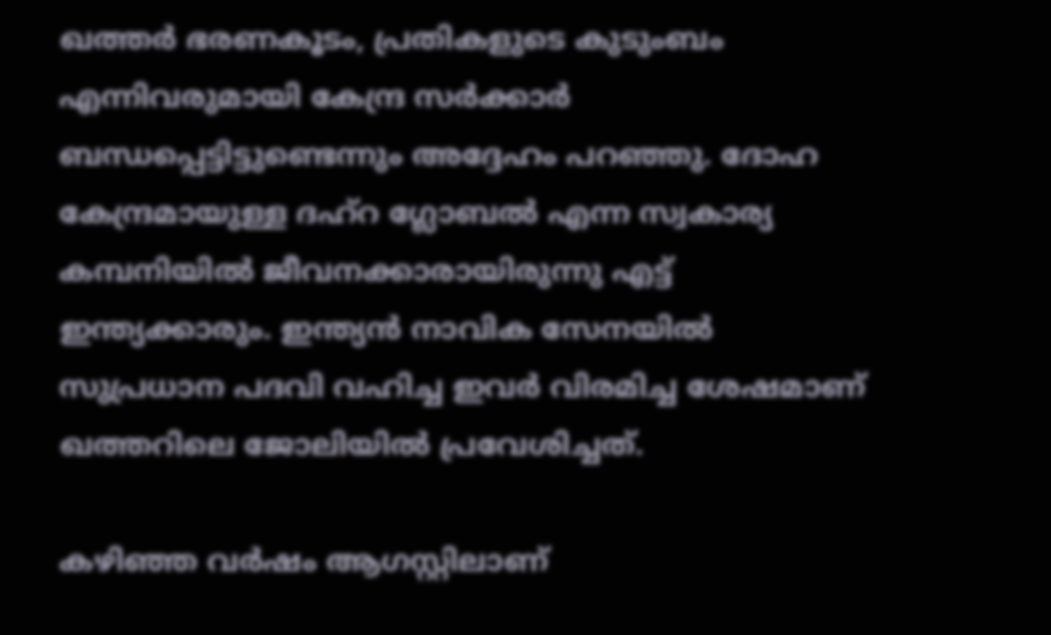ഖത്തര്‍ ഭരണകൂടം, പ്രതികളുടെ കുടുംബം എന്നിവരുമായി കേന്ദ്ര സര്‍ക്കാര്‍ ബന്ധപ്പെട്ടിട്ടുണ്ടെന്നും അദ്ദേഹം പറഞ്ഞു. ദോഹ കേന്ദ്രമായുള്ള ദഹ്‌റ ഗ്ലോബല്‍ എന്ന സ്വകാര്യ കമ്പനിയില്‍ ജീവനക്കാരായിരുന്നു എട്ട് ഇന്ത്യക്കാരും. ഇന്ത്യന്‍ നാവിക സേനയില്‍ സുപ്രധാന പദവി വഹിച്ച ഇവര്‍ വിരമിച്ച ശേഷമാണ് ഖത്തറിലെ ജോലിയില്‍ പ്രവേശിച്ചത്.

കഴിഞ്ഞ വര്‍ഷം ആഗസ്റ്റിലാണ്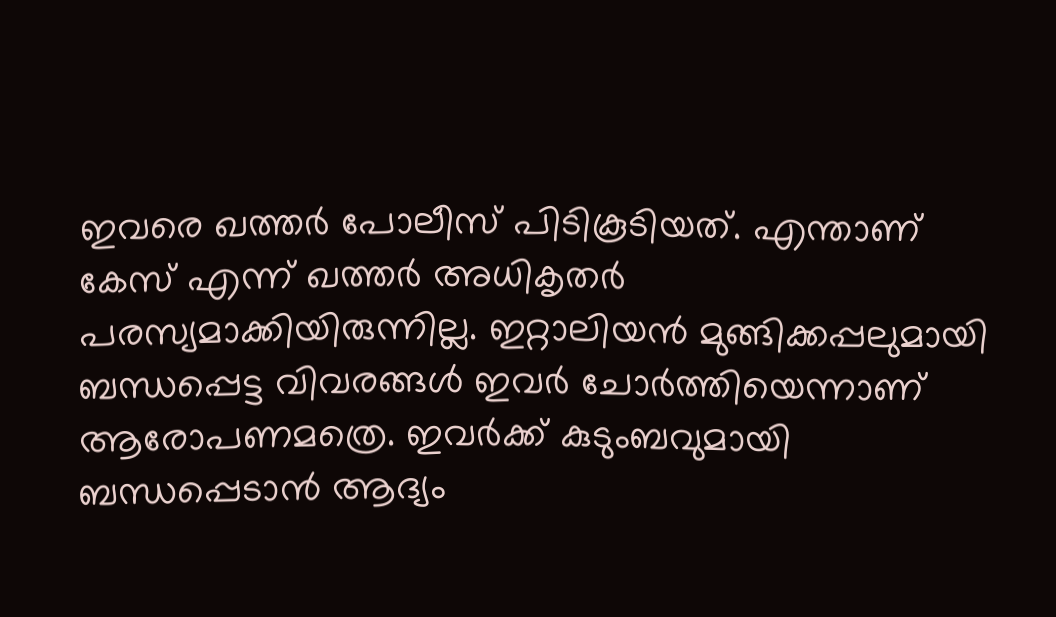ഇവരെ ഖത്തര്‍ പോലീസ് പിടികൂടിയത്. എന്താണ് കേസ് എന്ന് ഖത്തര്‍ അധികൃതര്‍ പരസ്യമാക്കിയിരുന്നില്ല. ഇറ്റാലിയന്‍ മുങ്ങിക്കപ്പലുമായി ബന്ധപ്പെട്ട വിവരങ്ങള്‍ ഇവര്‍ ചോര്‍ത്തിയെന്നാണ് ആരോപണമത്രെ. ഇവര്‍ക്ക് കുടുംബവുമായി ബന്ധപ്പെടാന്‍ ആദ്യം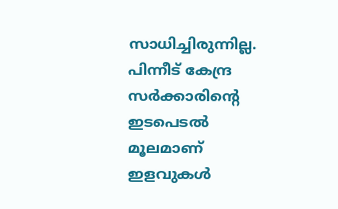സാധിച്ചിരുന്നില്ല. പിന്നീട് കേന്ദ്ര സര്‍ക്കാരിന്റെ ഇടപെടല്‍ മൂലമാണ് ഇളവുകള്‍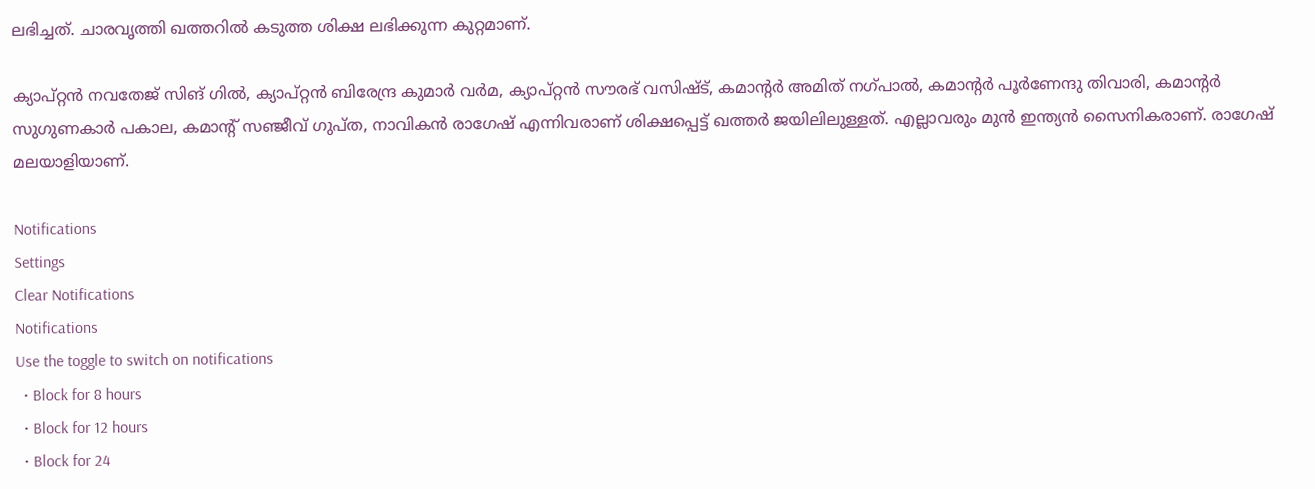ലഭിച്ചത്. ചാരവൃത്തി ഖത്തറില്‍ കടുത്ത ശിക്ഷ ലഭിക്കുന്ന കുറ്റമാണ്.

ക്യാപ്റ്റന്‍ നവതേജ് സിങ് ഗില്‍, ക്യാപ്റ്റന്‍ ബിരേന്ദ്ര കുമാര്‍ വര്‍മ, ക്യാപ്റ്റന്‍ സൗരഭ് വസിഷ്ട്, കമാന്റര്‍ അമിത് നഗ്പാല്‍, കമാന്റര്‍ പൂര്‍ണേന്ദു തിവാരി, കമാന്റര്‍ സുഗുണകാര്‍ പകാല, കമാന്റ് സഞ്ജീവ് ഗുപ്ത, നാവികന്‍ രാഗേഷ് എന്നിവരാണ് ശിക്ഷപ്പെട്ട് ഖത്തര്‍ ജയിലിലുള്ളത്. എല്ലാവരും മുന്‍ ഇന്ത്യന്‍ സൈനികരാണ്. രാഗേഷ് മലയാളിയാണ്.

Notifications
Settings
Clear Notifications
Notifications
Use the toggle to switch on notifications
  • Block for 8 hours
  • Block for 12 hours
  • Block for 24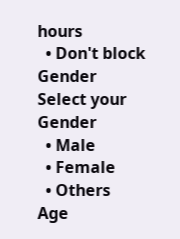hours
  • Don't block
Gender
Select your Gender
  • Male
  • Female
  • Others
Age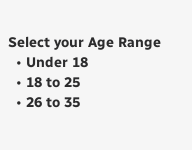Select your Age Range
  • Under 18
  • 18 to 25
  • 26 to 35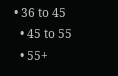• 36 to 45
  • 45 to 55
  • 55+